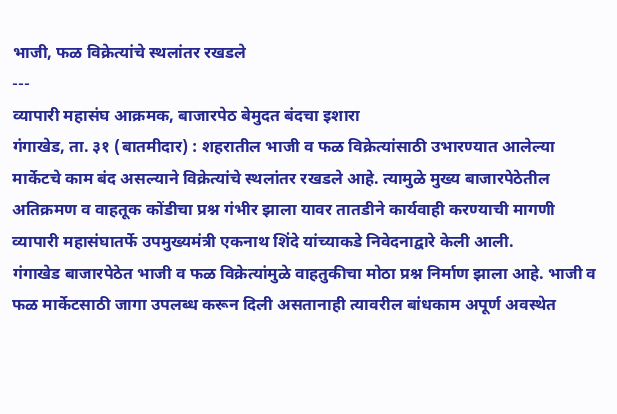भाजी, फळ विक्रेत्यांचे स्थलांतर रखडले
---
व्यापारी महासंघ आक्रमक, बाजारपेठ बेमुदत बंदचा इशारा
गंगाखेड, ता. ३१ (बातमीदार) : शहरातील भाजी व फळ विक्रेत्यांसाठी उभारण्यात आलेल्या मार्केटचे काम बंद असल्याने विक्रेत्यांचे स्थलांतर रखडले आहे. त्यामुळे मुख्य बाजारपेठेतील अतिक्रमण व वाहतूक कोंडीचा प्रश्न गंभीर झाला यावर तातडीने कार्यवाही करण्याची मागणी व्यापारी महासंघातर्फे उपमुख्यमंत्री एकनाथ शिंदे यांच्याकडे निवेदनाद्वारे केली आली.
गंगाखेड बाजारपेठेत भाजी व फळ विक्रेत्यांमुळे वाहतुकीचा मोठा प्रश्न निर्माण झाला आहे. भाजी व फळ मार्केटसाठी जागा उपलब्ध करून दिली असतानाही त्यावरील बांधकाम अपूर्ण अवस्थेत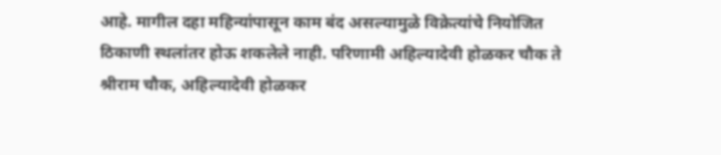आहे. मागील दहा महिन्यांपासून काम बंद असल्यामुळे विक्रेत्यांचे नियोजित ठिकाणी स्थलांतर होऊ शकलेले नाही. परिणामी अहिल्यादेवी होळकर चौक ते श्रीराम चौक, अहिल्यादेवी होळकर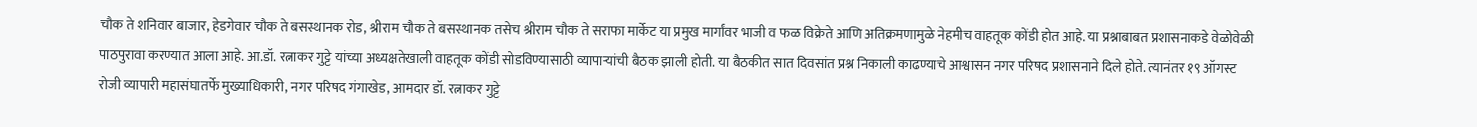चौक ते शनिवार बाजार, हेडगेवार चौक ते बसस्थानक रोड, श्रीराम चौक ते बसस्थानक तसेच श्रीराम चौक ते सराफा मार्केट या प्रमुख मार्गांवर भाजी व फळ विक्रेते आणि अतिक्रमणामुळे नेहमीच वाहतूक कोंडी होत आहे. या प्रश्नाबाबत प्रशासनाकडे वेळोवेळी पाठपुरावा करण्यात आला आहे. आ.डॉ. रत्नाकर गुट्टे यांच्या अध्यक्षतेखाली वाहतूक कोंडी सोडविण्यासाठी व्यापाऱ्यांची बैठक झाली होती. या बैठकीत सात दिवसांत प्रश्न निकाली काढण्याचे आश्वासन नगर परिषद प्रशासनाने दिले होते. त्यानंतर १९ ऑगस्ट रोजी व्यापारी महासंघातर्फे मुख्याधिकारी, नगर परिषद गंगाखेड, आमदार डॉ. रत्नाकर गुट्टे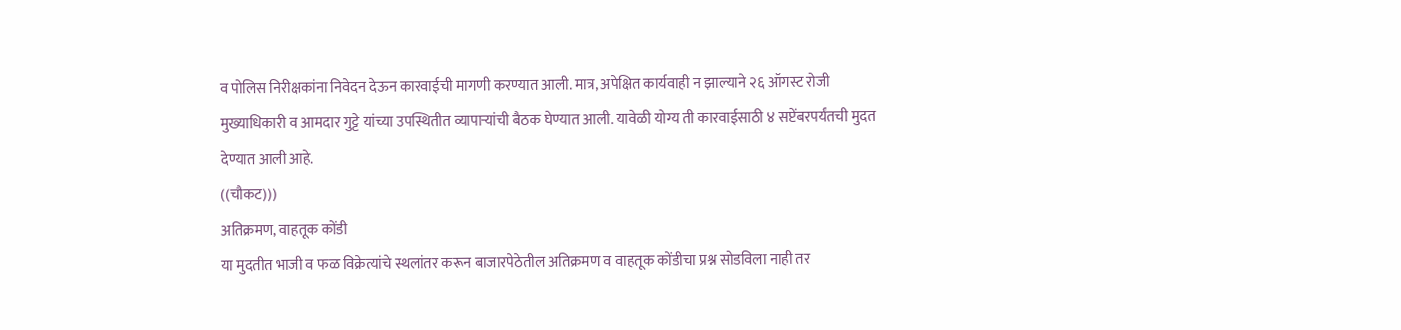व पोलिस निरीक्षकांना निवेदन देऊन कारवाईची मागणी करण्यात आली. मात्र, अपेक्षित कार्यवाही न झाल्याने २६ ऑगस्ट रोजी मुख्याधिकारी व आमदार गुट्टे यांच्या उपस्थितीत व्यापाऱ्यांची बैठक घेण्यात आली. यावेळी योग्य ती कारवाईसाठी ४ सप्टेंबरपर्यंतची मुदत देण्यात आली आहे.
((चौकट)))
अतिक्रमण, वाहतूक कोंडी
या मुदतीत भाजी व फळ विक्रेत्यांचे स्थलांतर करून बाजारपेठेतील अतिक्रमण व वाहतूक कोंडीचा प्रश्न सोडविला नाही तर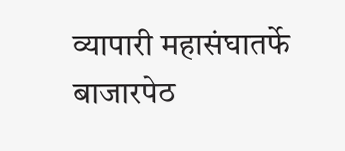व्यापारी महासंघातर्फे बाजारपेठ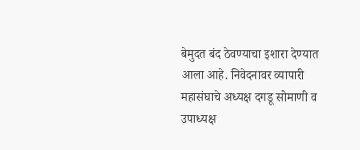बेमुदत बंद ठेवण्याचा इशारा देण्यात आला आहे. निवेदनावर व्यापारी महासंघाचे अध्यक्ष दगडू सोमाणी व उपाध्यक्ष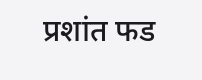प्रशांत फड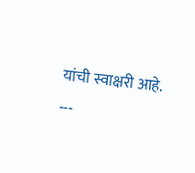यांची स्वाक्षरी आहे.
---